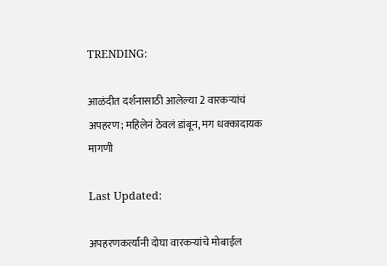TRENDING:

आळंदीत दर्शनासाठी आलेल्या 2 वारकऱ्यांचं अपहरण; महिलेनं ठेवलं डांबून, मग धक्कादायक मागणी

Last Updated:

अपहरणकर्त्यांनी दोघा वारकऱ्यांचे मोबाईल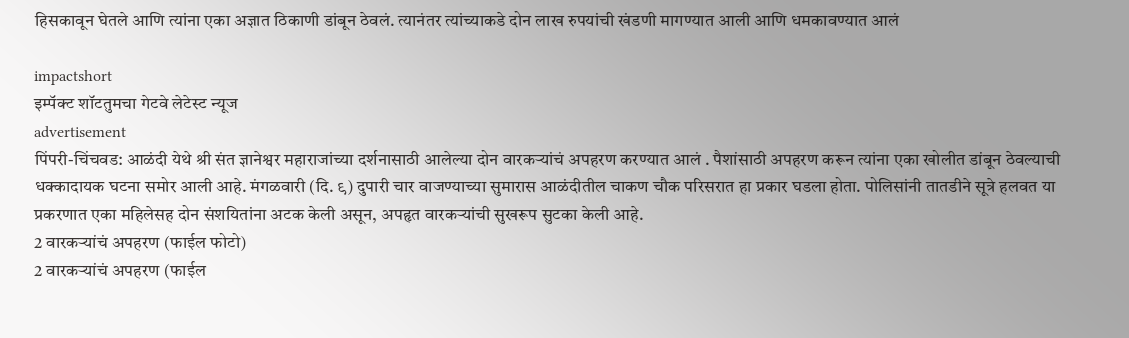हिसकावून घेतले आणि त्यांना एका अज्ञात ठिकाणी डांबून ठेवलं. त्यानंतर त्यांच्याकडे दोन लाख रुपयांची खंडणी मागण्यात आली आणि धमकावण्यात आलं

impactshort
इम्पॅक्ट शॉटतुमचा गेटवे लेटेस्ट न्यूज
advertisement
पिंपरी-चिंचवड: आळंदी येथे श्री संत ज्ञानेश्वर महाराजांच्या दर्शनासाठी आलेल्या दोन वारकऱ्यांचं अपहरण करण्यात आलं . पैशांसाठी अपहरण करून त्यांना एका खोलीत डांबून ठेवल्याची धक्कादायक घटना समोर आली आहे. मंगळवारी (दि. ९) दुपारी चार वाजण्याच्या सुमारास आळंदीतील चाकण चौक परिसरात हा प्रकार घडला होता. पोलिसांनी तातडीने सूत्रे हलवत या प्रकरणात एका महिलेसह दोन संशयितांना अटक केली असून, अपहृत वारकऱ्यांची सुखरूप सुटका केली आहे.
2 वारकऱ्यांचं अपहरण (फाईल फोटो)
2 वारकऱ्यांचं अपहरण (फाईल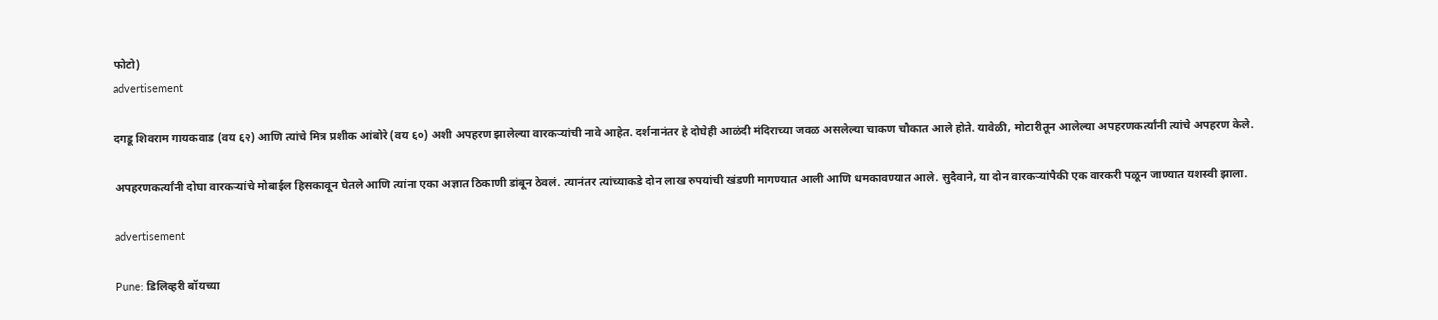फोटो)
advertisement

दगडू शिवराम गायकवाड (वय ६२) आणि त्यांचे मित्र प्रशीक आंबोरे (वय ६०) अशी अपहरण झालेल्या वारकऱ्यांची नावे आहेत. दर्शनानंतर हे दोघेही आळंदी मंदिराच्या जवळ असलेल्या चाकण चौकात आले होते. यावेळी, मोटारीतून आलेल्या अपहरणकर्त्यांनी त्यांचे अपहरण केले.

अपहरणकर्त्यांनी दोघा वारकऱ्यांचे मोबाईल हिसकावून घेतले आणि त्यांना एका अज्ञात ठिकाणी डांबून ठेवलं. त्यानंतर त्यांच्याकडे दोन लाख रुपयांची खंडणी मागण्यात आली आणि धमकावण्यात आले. सुदैवाने, या दोन वारकऱ्यांपैकी एक वारकरी पळून जाण्यात यशस्वी झाला.

advertisement

Pune: डिलिव्हरी बॉयच्या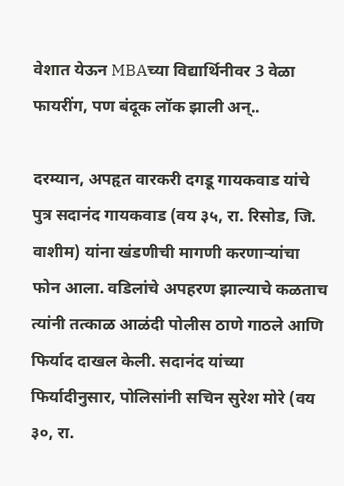वेशात येऊन MBAच्या विद्यार्थिनीवर 3 वेळा फायरींग, पण बंदूक लॉक झाली अन्..

दरम्यान, अपहृत वारकरी दगडू गायकवाड यांचे पुत्र सदानंद गायकवाड (वय ३५, रा. रिसोड, जि. वाशीम) यांना खंडणीची मागणी करणाऱ्यांचा फोन आला. वडिलांचे अपहरण झाल्याचे कळताच त्यांनी तत्काळ आळंदी पोलीस ठाणे गाठले आणि फिर्याद दाखल केली. सदानंद यांच्या फिर्यादीनुसार, पोलिसांनी सचिन सुरेश मोरे (वय ३०, रा.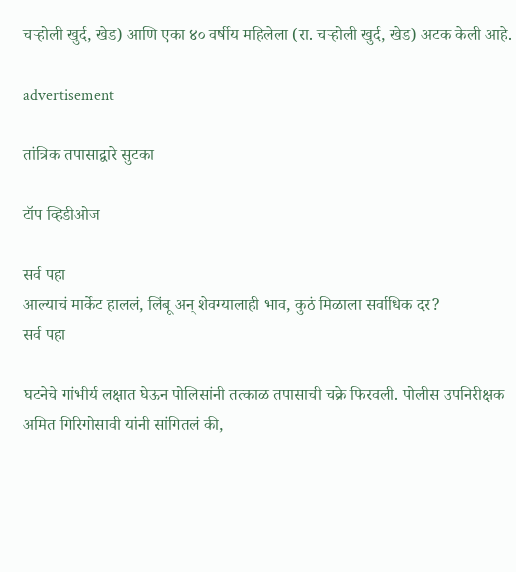चऱ्होली खुर्द, खेड) आणि एका ४० वर्षीय महिलेला (रा. चऱ्होली खुर्द, खेड) अटक केली आहे.

advertisement

तांत्रिक तपासाद्वारे सुटका

टॉप व्हिडीओज

सर्व पहा
आल्याचं मार्केट हाललं, लिंबू अन् शेवग्यालाही भाव, कुठं मिळाला सर्वाधिक दर?
सर्व पहा

घटनेचे गांभीर्य लक्षात घेऊन पोलिसांनी तत्काळ तपासाची चक्रे फिरवली. पोलीस उपनिरीक्षक अमित गिरिगोसावी यांनी सांगितलं की,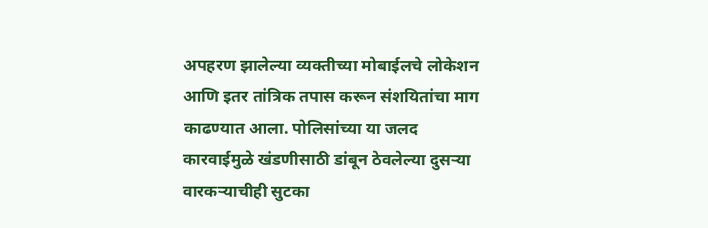अपहरण झालेल्या व्यक्तीच्या मोबाईलचे लोकेशन आणि इतर तांत्रिक तपास करून संशयितांचा माग काढण्यात आला. पोलिसांच्या या जलद कारवाईमुळे खंडणीसाठी डांबून ठेवलेल्या दुसऱ्या वारकऱ्याचीही सुटका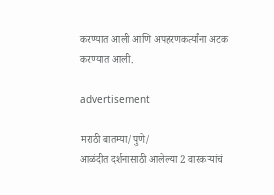करण्यात आली आणि अपहरणकर्त्यांना अटक करण्यात आली.

advertisement

मराठी बातम्या/पुणे/
आळंदीत दर्शनासाठी आलेल्या 2 वारकऱ्यांचं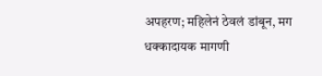अपहरण; महिलेनं ठेवलं डांबून, मग धक्कादायक मागणी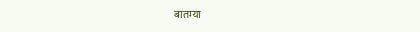बातम्या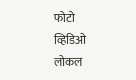फोटो
व्हिडिओ
लोकल